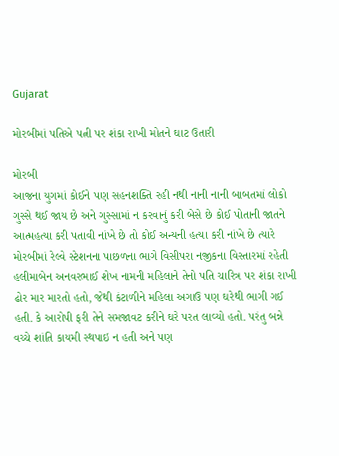Gujarat

મોરબીમાં પતિએ પત્ની પર શંકા રાખી મોતને ઘાટ ઉતારી

મોરબી
આજના યુગમાં કોઈને પણ સહનશક્તિ રહી નથી નાની નાની બાબતમાં લોકો ગુસ્સે થઈ જાય છે અને ગુસ્સામાં ન કરવાનું કરી બેસે છે કોઈ પોતાની જાતને આત્મહત્યા કરી પતાવી નાંખે છે તો કોઈ અન્યની હત્યા કરી નાંખે છે ત્યારે મોરબીમાં રેલ્વે સ્ટેશનના પાછળના ભાગે વિસીપરા નજીકના વિસ્તારમાં રહેતી હલીમાબેન અનવરભાઈ શેખ નામની મહિલાને તેનો પતિ ચારિત્ર પર શંકા રાખી ઢોર માર મારતો હતો, જેથી કંટાળીને મહિલા અગાઉ પણ ઘરેથી ભાગી ગઈ હતી. કે આરોપી ફરી તેને સમજાવટ કરીને ઘરે પરત લાવ્યો હતો. પરંતુ બન્ને વચ્ચે શાંતિ કાયમી સ્થપાઇ ન હતી અને પણ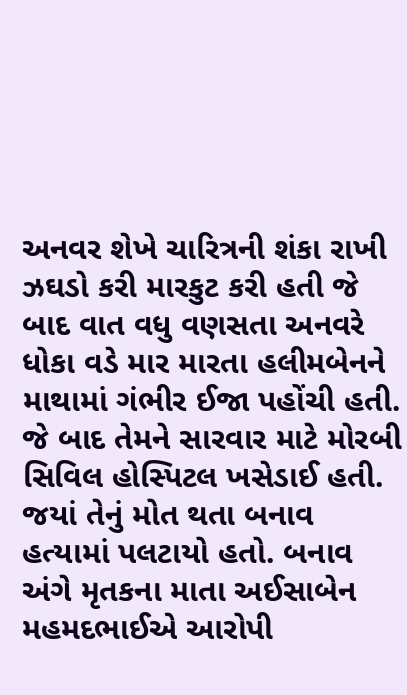અનવર શેખે ચારિત્રની શંકા રાખી ઝઘડો કરી મારકુટ કરી હતી જે બાદ વાત વધુ વણસતા અનવરે ધોકા વડે માર મારતા હલીમબેનને માથામાં ગંભીર ઈજા પહોંચી હતી. જે બાદ તેમને સારવાર માટે મોરબી સિવિલ હોસ્પિટલ ખસેડાઈ હતી. જયાં તેનું મોત થતા બનાવ હત્યામાં પલટાયો હતો. બનાવ અંગે મૃતકના માતા અઈસાબેન મહમદભાઈએ આરોપી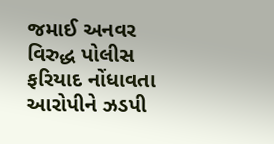જમાઈ અનવર વિરુદ્ધ પોલીસ ફરિયાદ નોંધાવતા આરોપીને ઝડપી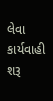લેવા કાર્યવાહી શરૂ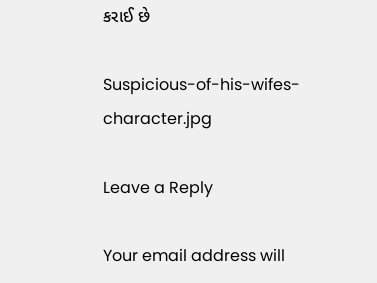કરાઈ છે

Suspicious-of-his-wifes-character.jpg

Leave a Reply

Your email address will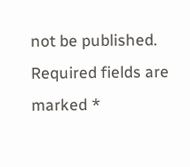not be published. Required fields are marked *